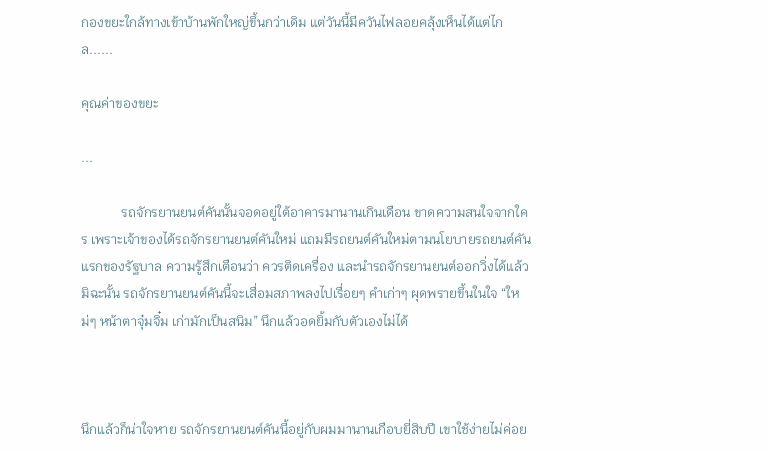กองขยะใกล้ทางเข้าบ้านพักใหญ่ขึ้นกว่าเดิม แต่วันนี้มีควันไฟลอยคลุ้งเห็นได้แต่ไกล......

คุณค่าของขยะ

...

            รถจักรยานยนต์คันนั้นจอดอยู่ใต้อาคารมานานเกินเดือน ขาดความสนใจจากใคร เพราะเจ้าของได้รถจักรยานยนต์คันใหม่ แถมมีรถยนต์คันใหม่ตามนโยบายรถยนต์คันแรกของรัฐบาล ความรู้สึกเตือนว่า ควรติดเครื่อง และนำรถจักรยานยนต์ออกวิ่งได้แล้ว มิฉะนั้น รถจักรยานยนต์คันนี้จะเสื่อมสภาพลงไปเรื่อยๆ คำเก่าๆ ผุดพรายขึ้นในใจ “ใหม่ๆ หน้าตาจุ๋มจิ๋ม เก่ามักเป็นสนิม” นึกแล้วอดยิ้มกับตัวเองไม่ได้



นึกแล้วก็น่าใจหาย รถจักรยานยนต์คันนี้อยู่กับผมมานานเกือบยี่สิบปี เขาใช้ง่ายไม่ค่อย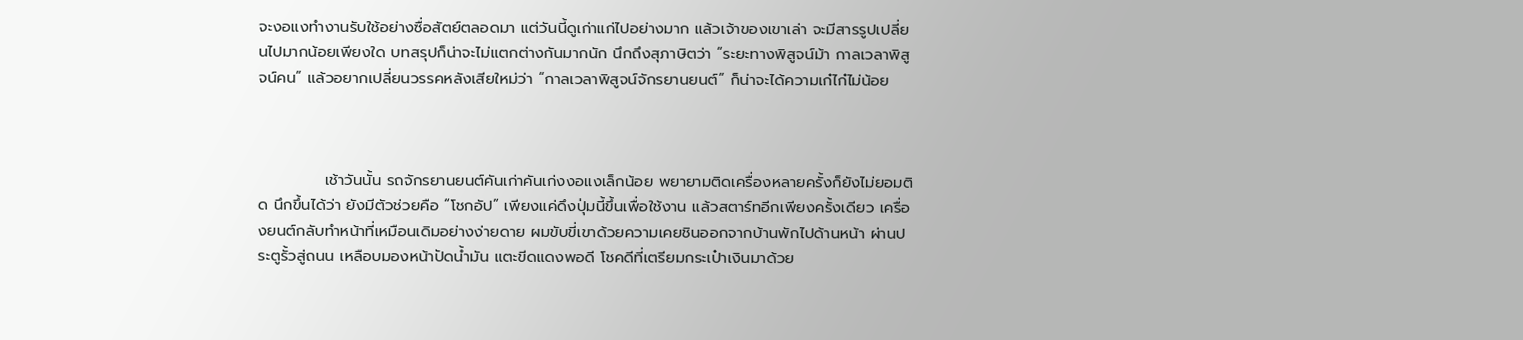จะงอแงทำงานรับใช้อย่างซื่อสัตย์ตลอดมา แต่วันนี้ดูเก่าแก่ไปอย่างมาก แล้วเจ้าของเขาเล่า จะมีสารรูปเปลี่ยนไปมากน้อยเพียงใด บทสรุปก็น่าจะไม่แตกต่างกันมากนัก นึกถึงสุภาษิตว่า “ระยะทางพิสูจน์ม้า กาลเวลาพิสูจน์คน” แล้วอยากเปลี่ยนวรรคหลังเสียใหม่ว่า “กาลเวลาพิสูจน์จักรยานยนต์” ก็น่าจะได้ความเก๋ไก๋ไม่น้อย



            เช้าวันนั้น รถจักรยานยนต์คันเก่าคันเก่งงอแงเล็กน้อย พยายามติดเครื่องหลายครั้งก็ยังไม่ยอมติด นึกขึ้นได้ว่า ยังมีตัวช่วยคือ “โชกอัป” เพียงแค่ดึงปุ่มนี้ขึ้นเพื่อใช้งาน แล้วสตาร์ทอีกเพียงครั้งเดียว เครื่องยนต์กลับทำหน้าที่เหมือนเดิมอย่างง่ายดาย ผมขับขี่เขาด้วยความเคยชินออกจากบ้านพักไปด้านหน้า ผ่านประตูรั้วสู่ถนน เหลือบมองหน้าปัดน้ำมัน แตะขีดแดงพอดี โชคดีที่เตรียมกระเป๋าเงินมาด้วย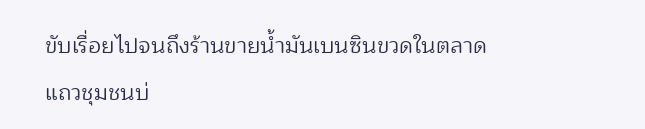ขับเรื่อยไปจนถึงร้านขายน้ำมันเบนซินขวดในตลาดแถวชุมชนบ่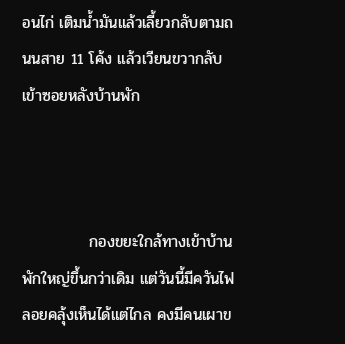อนไก่ เติมน้ำมันแล้วเลี้ยวกลับตามถนนสาย 11 โค้ง แล้วเวียนขวากลับเข้าซอยหลังบ้านพัก



            กองขยะใกล้ทางเข้าบ้านพักใหญ่ขึ้นกว่าเดิม แต่วันนี้มีควันไฟลอยคลุ้งเห็นได้แต่ไกล คงมีคนเผาข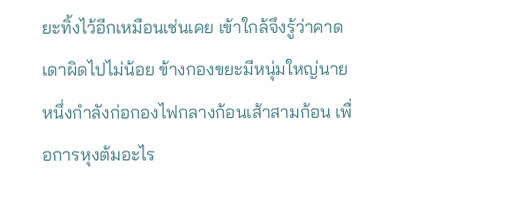ยะทิ้งไว้อีกเหมือนเช่นเคย เข้าใกล้จึงรู้ว่าคาดเดาผิดไปไม่น้อย ข้างกองขยะมีหนุ่มใหญ่นายหนึ่งกำลังก่อกองไฟกลางก้อนเส้าสามก้อน เพื่อการหุงต้มอะไร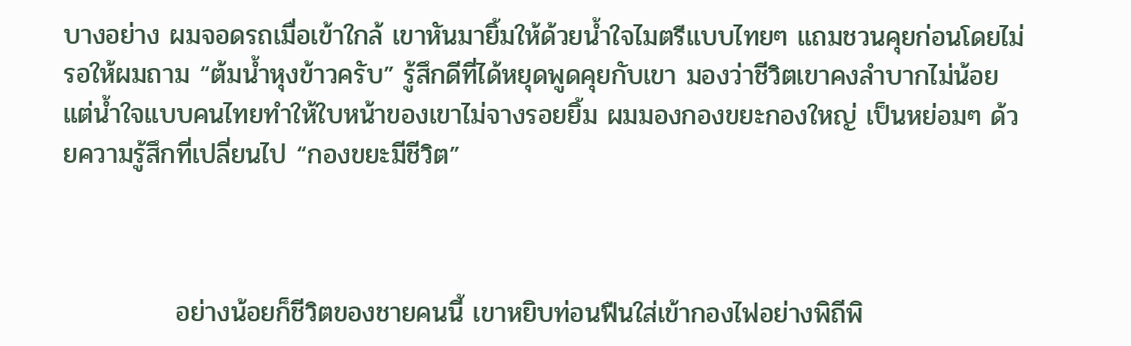บางอย่าง ผมจอดรถเมื่อเข้าใกล้ เขาหันมายิ้มให้ด้วยน้ำใจไมตรีแบบไทยๆ แถมชวนคุยก่อนโดยไม่รอให้ผมถาม “ต้มน้ำหุงข้าวครับ” รู้สึกดีที่ได้หยุดพูดคุยกับเขา มองว่าชีวิตเขาคงลำบากไม่น้อย แต่น้ำใจแบบคนไทยทำให้ใบหน้าของเขาไม่จางรอยยิ้ม ผมมองกองขยะกองใหญ่ เป็นหย่อมๆ ด้วยความรู้สึกที่เปลี่ยนไป “กองขยะมีชีวิต”



            อย่างน้อยก็ชีวิตของชายคนนี้ เขาหยิบท่อนฟืนใส่เข้ากองไฟอย่างพิถีพิ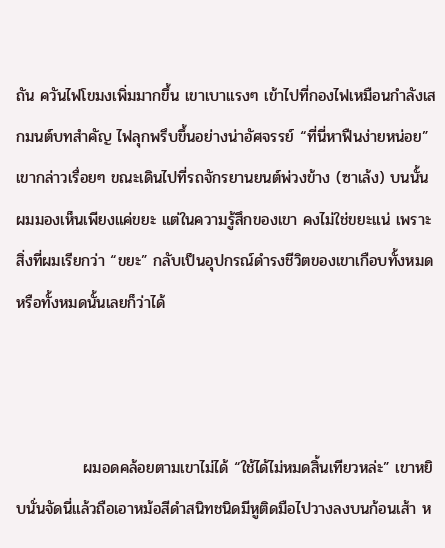ถัน ควันไฟโขมงเพิ่มมากขึ้น เขาเบาแรงๆ เข้าไปที่กองไฟเหมือนกำลังเสกมนต์บทสำคัญ ไฟลุกพรึบขึ้นอย่างน่าอัศจรรย์ “ที่นี่หาฟืนง่ายหน่อย” เขากล่าวเรื่อยๆ ขณะเดินไปที่รถจักรยานยนต์พ่วงข้าง (ซาเล้ง) บนนั้นผมมองเห็นเพียงแค่ขยะ แต่ในความรู้สึกของเขา คงไม่ใช่ขยะแน่ เพราะสิ่งที่ผมเรียกว่า “ขยะ” กลับเป็นอุปกรณ์ดำรงชีวิตของเขาเกือบทั้งหมด หรือทั้งหมดนั้นเลยก็ว่าได้



            ผมอดคล้อยตามเขาไม่ได้ “ใช้ได้ไม่หมดสิ้นเทียวหล่ะ” เขาหยิบนั่นจัดนี่แล้วถือเอาหม้อสีดำสนิทชนิดมีหูติดมือไปวางลงบนก้อนเส้า ห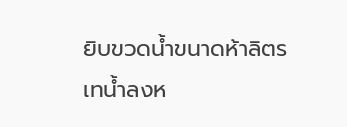ยิบขวดน้ำขนาดห้าลิตร เทน้ำลงห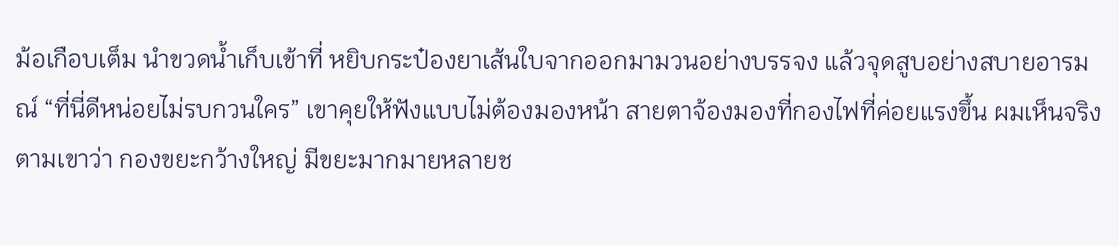ม้อเกือบเต็ม นำขวดน้ำเก็บเข้าที่ หยิบกระป๋องยาเส้นใบจากออกมามวนอย่างบรรจง แล้วจุดสูบอย่างสบายอารมณ์ “ที่นี่ดีหน่อยไม่รบกวนใคร” เขาคุยให้ฟังแบบไม่ต้องมองหน้า สายตาจ้องมองที่กองไฟที่ค่อยแรงขึ้น ผมเห็นจริงตามเขาว่า กองขยะกว้างใหญ่ มีขยะมากมายหลายช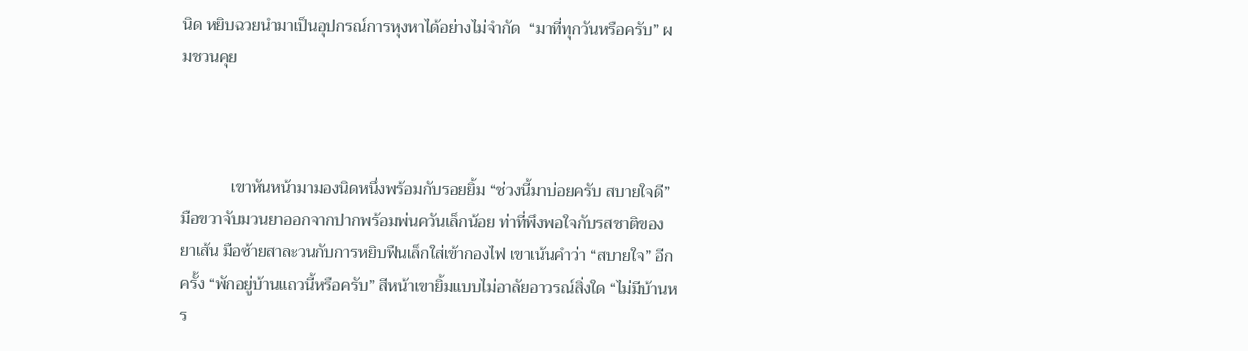นิด หยิบฉวยนำมาเป็นอุปกรณ์การหุงหาได้อย่างไม่จำกัด  “มาที่ทุกวันหรือครับ” ผมชวนคุย



            เขาหันหน้ามามองนิดหนึ่งพร้อมกับรอยยิ้ม “ช่วงนี้มาบ่อยครับ สบายใจดี” มือขวาจับมวนยาออกจากปากพร้อมพ่นควันเล็กน้อย ท่าที่พึงพอใจกับรสชาติของยาเส้น มือซ้ายสาละวนกับการหยิบฟืนเล็กใส่เข้ากองไฟ เขาเน้นคำว่า “สบายใจ” อีกครั้ง “พักอยู่บ้านแถวนี้หรือครับ” สีหน้าเขายิ้มแบบไม่อาลัยอาวรณ์สิ่งใด “ไม่มีบ้านหร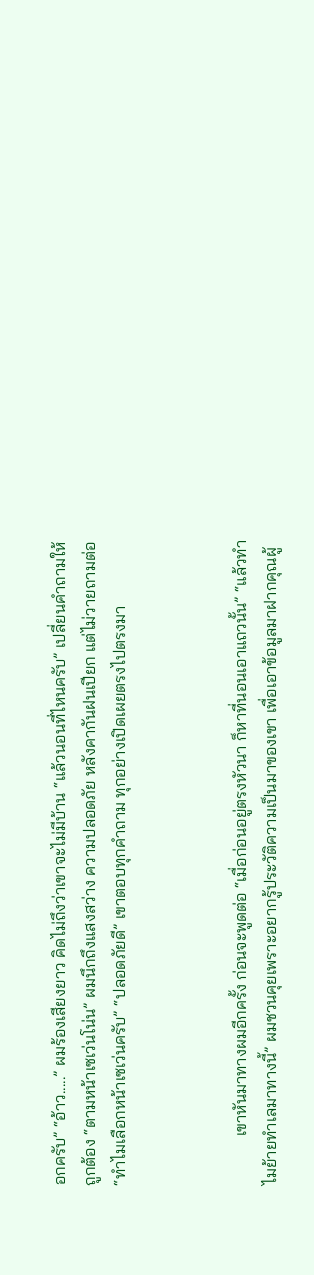อกครับ” “อ้าว.....” ผมร้องเสียงยาว คิดไม่ถึงว่าเขาจะไม่มีบ้าน “แล้วนอนที่ไหนครับ” เปลี่ยนคำถามให้ถูกต้อง “ตามหน้าเซเว่นโน่น” ผมนึกถึงแสงสว่าง ความปลอดภัย หลังคากันฝนเปียก แต่ไม่วายถามต่อ “ทำไมเลือกหน้าเซเว่นครับ” “ปลอดภัยดี” เขาตอบทุกคำถาม ทุกอย่างเปิดเผยตรงไปตรงมา



            เขาหันมาทางผมอีกครั้ง ก่อนจะพูดต่อ “เมื่อก่อนอยู่ตรงหัวนา ก็หาที่นอนเอาแถวนั้น” “แล้วทำไมย้ายทำเลมาทางนี้” ผมชวนคุยเพราะอยากรู้ประวัติความเป็นมาของเขา เพื่อเอาข้อมูลมาฝากคุณผู้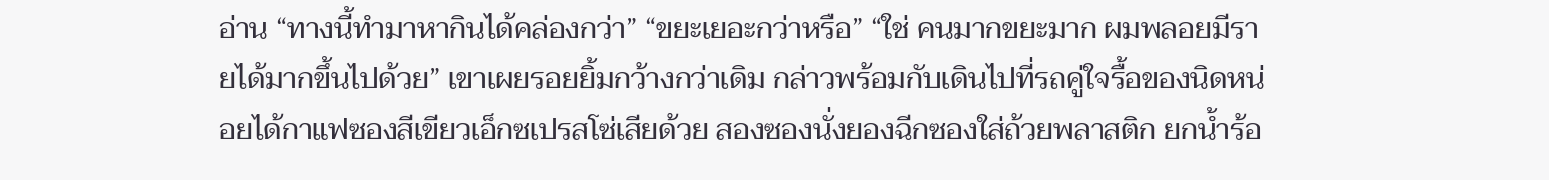อ่าน “ทางนี้ทำมาหากินได้คล่องกว่า” “ขยะเยอะกว่าหรือ” “ใช่ คนมากขยะมาก ผมพลอยมีรายได้มากขึ้นไปด้วย” เขาเผยรอยยิ้มกว้างกว่าเดิม กล่าวพร้อมกับเดินไปที่รถคู่ใจรื้อของนิดหน่อยได้กาแฟซองสีเขียวเอ็กซเปรสโซ่เสียด้วย สองซองนั่งยองฉีกซองใส่ถ้วยพลาสติก ยกน้ำร้อ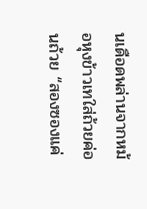นเดือดพล่านจากหม้อหุงข้าวเทใส่ถ้วยค่อนถ้วย “สองซองแค่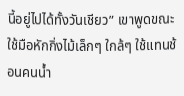นี้อยู่ไปได้ทั้งวันเชียว” เขาพูดขณะใช้มือหักกิ่งไม้เล็กๆ ใกล้ๆ ใช้แทนช้อนคนน้ำ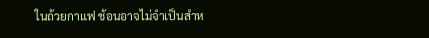ในถ้วยกาแฟ ช้อนอาจไม่จำเป็นสำห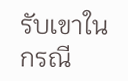รับเขาในกรณี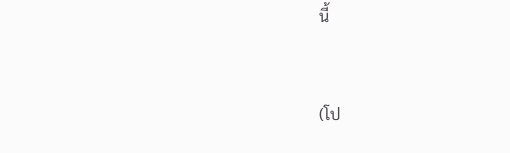นี้



(โป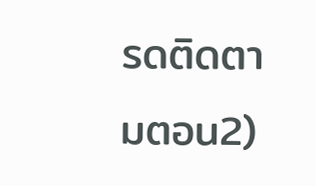รดติดตามตอน2)